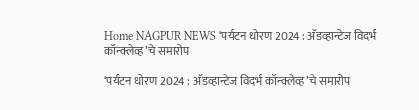Home NAGPUR NEWS ‘पर्यटन धोरण 2024 : अ‍ॅडव्हान्टेज विदर्भ कॉन्क्लेव्ह’चे समारोप

‘पर्यटन धोरण 2024 : अ‍ॅडव्हान्टेज विदर्भ कॉन्क्लेव्ह’चे समारोप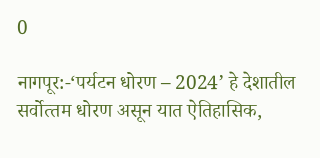0

नागपूर:-‘पर्यटन धोरण – 2024’ हे देशातील सर्वोत्‍तम धोरण असून यात ऐतिहासिक,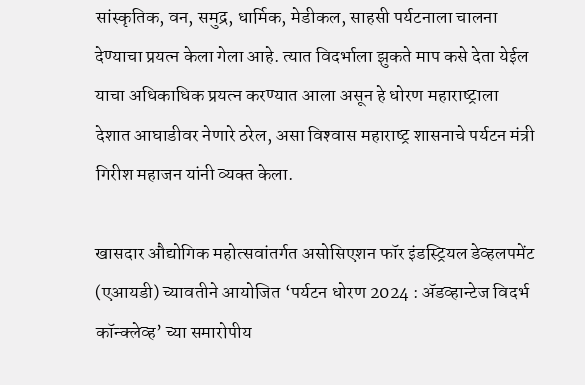सांस्‍कृतिक, वन, समुद्र, धार्मिक, मेडीकल, साहसी पर्यटनाला चालना देण्‍याचा प्रयत्‍न केला गेला आहे. त्‍यात विदर्भाला झुकते माप कसे देता येईल याचा अधिकाधिक प्रयत्‍न करण्‍यात आला असून हे धोरण महाराष्‍ट्राला देशात आघाडीवर नेणारे ठरेल, असा विश्‍वास महाराष्‍ट्र शासनाचे पर्यटन मंत्री गिरीश महाजन यांनी व्‍यक्‍त केला.

खासदार औद्योगिक महोत्सवांतर्गत असोसिएशन फॉर इंडस्ट्रियल डेव्हलपमेंट (एआयडी) च्‍यावतीने आयोजित ‘पर्यटन धोरण 2024 : ॲडव्हान्टेज विदर्भ कॉन्क्लेव्ह’ च्‍या समारोपीय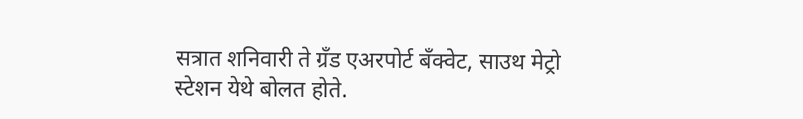सत्रात शनिवारी ते ग्रँड एअरपोर्ट बँक्वेट, साउथ मेट्रो स्टेशन येथे बोलत होते.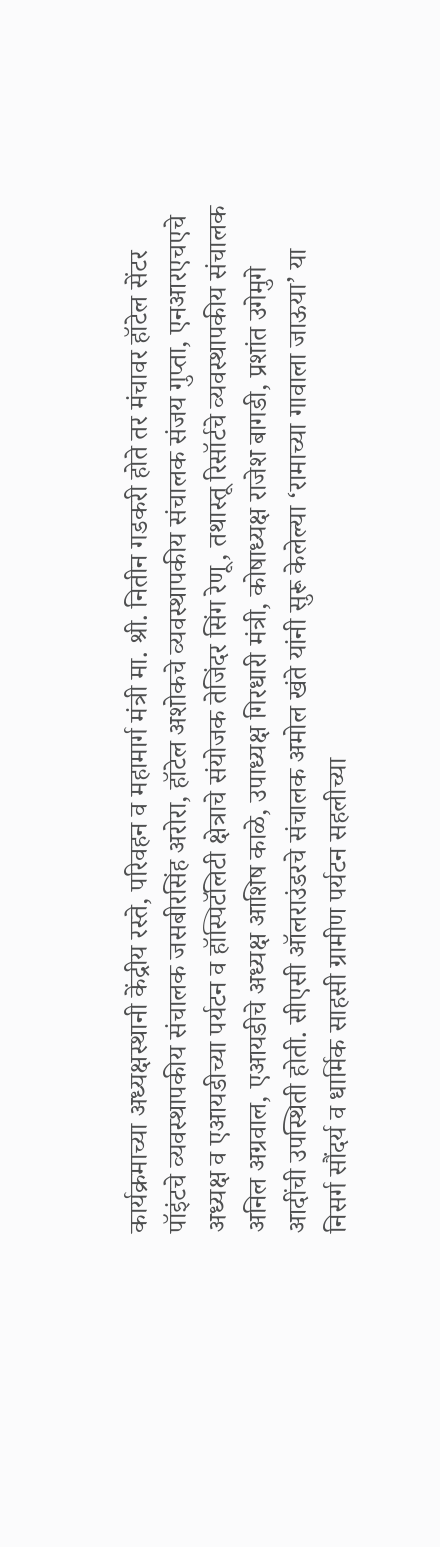कार्यक्रमाच्‍या अध्‍यक्षस्‍थानी केंद्रीय रस्‍ते, परिवहन व महामार्ग मंत्री मा. श्री. नितीन गडकरी होते तर मंचावर हॉटेल सेंटर पॉइंटचे व्‍यवस्‍थापकीय संचालक जसबीरसिंह अरोरा, हॉटेल अशोकचे व्‍यवस्‍थापकीय संचालक संजय गुप्‍ता, एनआरएचएचे अध्‍यक्ष व एआयडीच्‍या पर्यटन व हॉस्पिटॅलिटी क्षेत्राचे संयोजक तेजिंदर सिंग रेणू, तथास्‍तू रिसॉर्टचे व्‍यवस्‍थापकीय संचालक अनिल अग्रवाल, एआयडीचे अध्‍यक्ष आशिष काळे, उपाध्‍यक्ष गिरधारी मंत्री, कोषाध्‍यक्ष राजेश बागडी, प्रशांत उगेमुगे आदींची उपस्‍थ‍िती होती. सीएसी ऑलराउंडरचे संचालक अमोल खंते यांनी सुरू केलेल्‍या ‘रामाच्‍या गावाला जाऊया’ या निसर्ग सौंदर्य व धार्मिक साहसी ग्रामीण पर्यटन सहलीच्‍या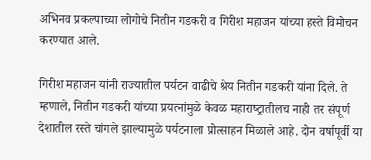अभिनव प्रकल्‍पाच्‍या लोगोचे नितीन गडकरी व गिरीश महाजन यांच्‍या हस्‍ते विमोचन करण्‍यात आले.

गिरीश महाजन यांनी राज्‍यातील पर्यटन वाढीचे श्रेय नितीन गडकरी यांना दिले. ते म्‍हणाले, नितीन गडकरी यांच्‍या प्रयत्‍नांमुळे केवळ महाराष्‍ट्रातीलच नाही तर संपूर्ण देशातील रस्‍ते चांगले झाल्‍यामुळे पर्यटनाला प्रोत्‍साहन मिळाले आहे. दोन वर्षापूर्वी या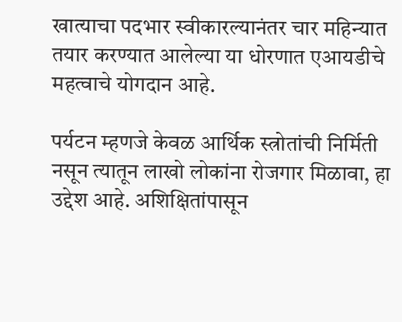खात्‍याचा पदभार स्‍वीकारल्‍यानंतर चार महिन्‍यात तयार करण्‍यात आलेल्‍या या धोरणात एआयडीचे महत्‍वाचे योगदान आहे.

पर्यटन म्‍हणजे केवळ आर्थिक स्‍त्रोतांची निर्मिती नसून त्‍यातून लाखो लोकांना रोजगार मिळावा, हा उद्देश आहे. अशिक्ष‍ितांपासून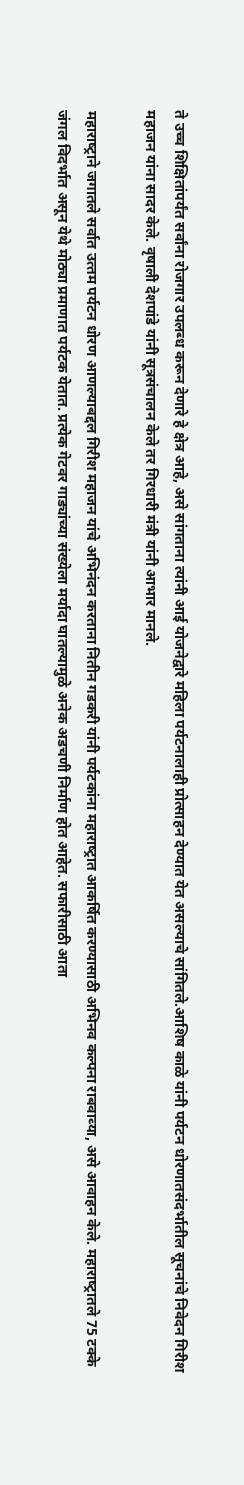ते उच्‍च शिक्षितांपर्यंत सर्वांना रोजगार उपलब्‍ध करून देणारे हे क्षेत्र आहे, असे सांगताना त्‍यांनी आई योजनेद्वारे महिला पर्यटनालाही प्रोत्‍साहन देण्‍यात येत असल्‍याचे सां‍ग‍ितले.आशिष काळे यांनी पर्यटन धोरणातसंदर्भातील सूचनांचे निवेदन गिरीश महाजन यांना सादर केले. वृषाली देशपांडे यांनी सूत्रसंचालन केले तर गिरधारी मंत्री यांनी आभार मानले.

महाराष्‍ट्राने जगातले सर्वात उत्‍तम पर्यटन धोरण आणल्‍याबद्दल गिरीश महाजन यांचे अभिनंदन करताना नितीन गडकरी यांनी पर्यटकांना महाराष्‍ट्रात आकर्षित करण्‍यासाठी अभिनव कल्‍पना राबवाव्‍या, असे आवाहन केले. महाराष्‍ट्रातले 75 टक्‍के जंगल विदर्भात असून येथे मोठ्या प्रमाणात पर्यटक येतात. प्रत्‍येक गेटवर गाड्यांच्‍या संख्‍येला मर्यादा घातल्‍यामुळे अनेक अडचणी निर्माण होत आहेत. सफारीसाठी आता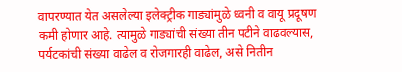वापरण्‍यात येत असलेल्‍या इलेक्‍ट्रीक गाड्यांमुळे ध्‍वनी व वायू प्रदूषण कमी होणार आहे. त्‍यामुळे गाड्यांची संख्‍या तीन पटीने वाढवल्‍यास, पर्यटकांची संख्‍या वाढेल व रोजगारही वाढेल, असे नितीन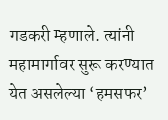गडकरी म्‍हणाले. त्‍यांनी महामार्गावर सुरू करण्‍यात येत असलेल्‍या ‘हमसफर’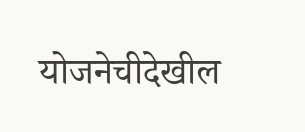योजनेचीदेखील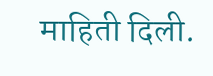माहिती दिली.